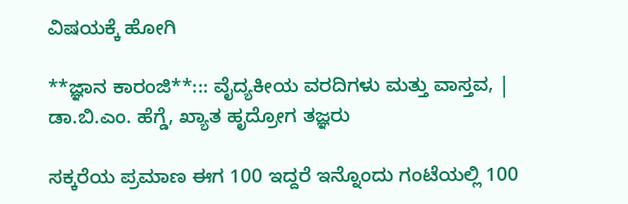ವಿಷಯಕ್ಕೆ ಹೋಗಿ

**ಜ್ಞಾನ ಕಾರಂಜಿ**::: ವೈದ್ಯಕೀಯ ವರದಿಗಳು ಮತ್ತು ವಾಸ್ತವ, | ಡಾ.ಬಿ.ಎಂ. ಹೆಗ್ಡೆ, ಖ್ಯಾತ ಹೃದ್ರೋಗ ತಜ್ಞರು

ಸಕ್ಕರೆಯ ಪ್ರಮಾಣ ಈಗ 100 ಇದ್ದರೆ ಇನ್ನೊಂದು ಗಂಟೆಯಲ್ಲಿ 100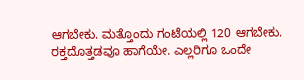ಆಗಬೇಕು. ಮತ್ತೊಂದು ಗಂಟೆಯಲ್ಲಿ 120 ಆಗಬೇಕು. ರಕ್ತದೊತ್ತಡವೂ ಹಾಗೆಯೇ. ಎಲ್ಲರಿಗೂ ಒಂದೇ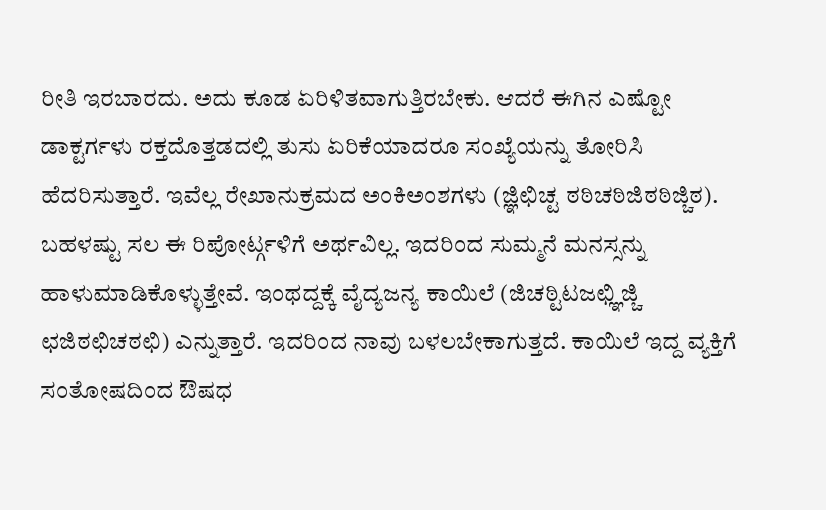ರೀತಿ ಇರಬಾರದು. ಅದು ಕೂಡ ಏರಿಳಿತವಾಗುತ್ತಿರಬೇಕು. ಆದರೆ ಈಗಿನ ಎಷ್ಟೋ ಡಾಕ್ಟರ್ಗಳು ರಕ್ತದೊತ್ತಡದಲ್ಲಿ ತುಸು ಏರಿಕೆಯಾದರೂ ಸಂಖ್ಯೆಯನ್ನು ತೋರಿಸಿ ಹೆದರಿಸುತ್ತಾರೆ. ಇವೆಲ್ಲ ರೇಖಾನುಕ್ರಮದ ಅಂಕಿಅಂಶಗಳು (ಜ್ಞಿಛಿಚ್ಟ ಠಠಿಚಠಿಜಿಠಠಿಜ್ಚಿಠ). ಬಹಳಷ್ಟು ಸಲ ಈ ರಿಪೋರ್ಟ್ಗಳಿಗೆ ಅರ್ಥವಿಲ್ಲ. ಇದರಿಂದ ಸುಮ್ಮನೆ ಮನಸ್ಸನ್ನು ಹಾಳುಮಾಡಿಕೊಳ್ಳುತ್ತೇವೆ. ಇಂಥದ್ದಕ್ಕೆ ವೈದ್ಯಜನ್ಯ ಕಾಯಿಲೆ (ಜಿಚಠ್ಟಿಟಜಛ್ಞಿಜ್ಚಿ ಛಜಿಠಛಿಚಠಛಿ) ಎನ್ನುತ್ತಾರೆ. ಇದರಿಂದ ನಾವು ಬಳಲಬೇಕಾಗುತ್ತದೆ. ಕಾಯಿಲೆ ಇದ್ದ ವ್ಯಕ್ತಿಗೆ ಸಂತೋಷದಿಂದ ಔಷಧ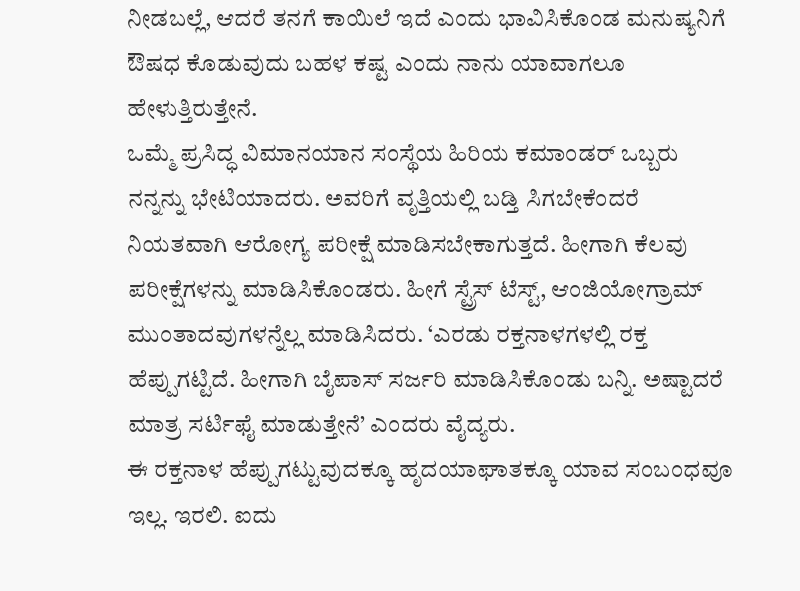ನೀಡಬಲ್ಲೆ, ಆದರೆ ತನಗೆ ಕಾಯಿಲೆ ಇದೆ ಎಂದು ಭಾವಿಸಿಕೊಂಡ ಮನುಷ್ಯನಿಗೆ ಔಷಧ ಕೊಡುವುದು ಬಹಳ ಕಷ್ಟ ಎಂದು ನಾನು ಯಾವಾಗಲೂ ಹೇಳುತ್ತಿರುತ್ತೇನೆ.
ಒಮ್ಮೆ ಪ್ರಸಿದ್ಧ ವಿಮಾನಯಾನ ಸಂಸ್ಥೆಯ ಹಿರಿಯ ಕಮಾಂಡರ್ ಒಬ್ಬರು ನನ್ನನ್ನು ಭೇಟಿಯಾದರು. ಅವರಿಗೆ ವೃತ್ತಿಯಲ್ಲಿ ಬಡ್ತಿ ಸಿಗಬೇಕೆಂದರೆ ನಿಯತವಾಗಿ ಆರೋಗ್ಯ ಪರೀಕ್ಷೆ ಮಾಡಿಸಬೇಕಾಗುತ್ತದೆ. ಹೀಗಾಗಿ ಕೆಲವು ಪರೀಕ್ಷೆಗಳನ್ನು ಮಾಡಿಸಿಕೊಂಡರು. ಹೀಗೆ ಸ್ಟ್ರೆಸ್ ಟೆಸ್ಟ್, ಆಂಜಿಯೋಗ್ರಾಮ್ ಮುಂತಾದವುಗಳನ್ನೆಲ್ಲ ಮಾಡಿಸಿದರು. ‘ಎರಡು ರಕ್ತನಾಳಗಳಲ್ಲಿ ರಕ್ತ ಹೆಪ್ಪುಗಟ್ಟಿದೆ. ಹೀಗಾಗಿ ಬೈಪಾಸ್ ಸರ್ಜರಿ ಮಾಡಿಸಿಕೊಂಡು ಬನ್ನಿ. ಅಷ್ಟಾದರೆ ಮಾತ್ರ ಸರ್ಟಿಫೈ ಮಾಡುತ್ತೇನೆ’ ಎಂದರು ವೈದ್ಯರು.
ಈ ರಕ್ತನಾಳ ಹೆಪ್ಪುಗಟ್ಟುವುದಕ್ಕೂ ಹೃದಯಾಘಾತಕ್ಕೂ ಯಾವ ಸಂಬಂಧವೂ ಇಲ್ಲ. ಇರಲಿ. ಐದು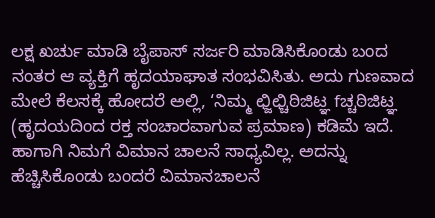ಲಕ್ಷ ಖರ್ಚು ಮಾಡಿ ಬೈಪಾಸ್ ಸರ್ಜರಿ ಮಾಡಿಸಿಕೊಂಡು ಬಂದ ನಂತರ ಆ ವ್ಯಕ್ತಿಗೆ ಹೃದಯಾಘಾತ ಸಂಭವಿಸಿತು. ಅದು ಗುಣವಾದ ಮೇಲೆ ಕೆಲಸಕ್ಕೆ ಹೋದರೆ ಅಲ್ಲಿ, ‘ನಿಮ್ಮ ಛ್ಜಿಛ್ಚಿಠಿಜಿಟ್ಞ fಚ್ಚಠಿಜಿಟ್ಞ (ಹೃದಯದಿಂದ ರಕ್ತ ಸಂಚಾರವಾಗುವ ಪ್ರಮಾಣ) ಕಡಿಮೆ ಇದೆ. ಹಾಗಾಗಿ ನಿಮಗೆ ವಿಮಾನ ಚಾಲನೆ ಸಾಧ್ಯವಿಲ್ಲ. ಅದನ್ನು ಹೆಚ್ಚಿಸಿಕೊಂಡು ಬಂದರೆ ವಿಮಾನಚಾಲನೆ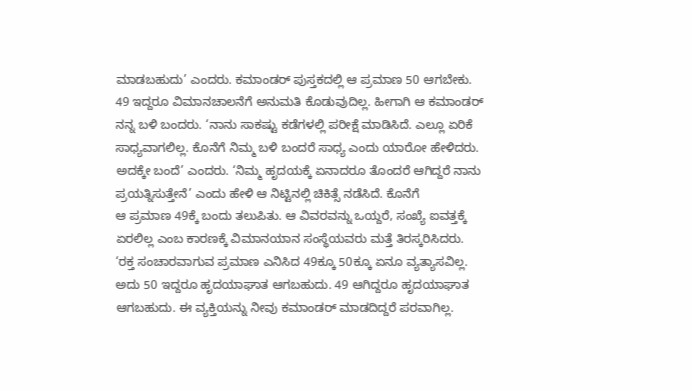ಮಾಡಬಹುದು’ ಎಂದರು. ಕಮಾಂಡರ್ ಪುಸ್ತಕದಲ್ಲಿ ಆ ಪ್ರಮಾಣ 50 ಆಗಬೇಕು.
49 ಇದ್ದರೂ ವಿಮಾನಚಾಲನೆಗೆ ಅನುಮತಿ ಕೊಡುವುದಿಲ್ಲ. ಹೀಗಾಗಿ ಆ ಕಮಾಂಡರ್ ನನ್ನ ಬಳಿ ಬಂದರು. ‘ನಾನು ಸಾಕಷ್ಟು ಕಡೆಗಳಲ್ಲಿ ಪರೀಕ್ಷೆ ಮಾಡಿಸಿದೆ. ಎಲ್ಲೂ ಏರಿಕೆ ಸಾಧ್ಯವಾಗಲಿಲ್ಲ. ಕೊನೆಗೆ ನಿಮ್ಮ ಬಳಿ ಬಂದರೆ ಸಾಧ್ಯ ಎಂದು ಯಾರೋ ಹೇಳಿದರು. ಅದಕ್ಕೇ ಬಂದೆ’ ಎಂದರು. ‘ನಿಮ್ಮ ಹೃದಯಕ್ಕೆ ಏನಾದರೂ ತೊಂದರೆ ಆಗಿದ್ದರೆ ನಾನು ಪ್ರಯತ್ನಿಸುತ್ತೇನೆ’ ಎಂದು ಹೇಳಿ ಆ ನಿಟ್ಟಿನಲ್ಲಿ ಚಿಕಿತ್ಸೆ ನಡೆಸಿದೆ. ಕೊನೆಗೆ
ಆ ಪ್ರಮಾಣ 49ಕ್ಕೆ ಬಂದು ತಲುಪಿತು. ಆ ವಿವರವನ್ನು ಒಯ್ದರೆ, ಸಂಖ್ಯೆ ಐವತ್ತಕ್ಕೆ ಏರಲಿಲ್ಲ ಎಂಬ ಕಾರಣಕ್ಕೆ ವಿಮಾನಯಾನ ಸಂಸ್ಥೆಯವರು ಮತ್ತೆ ತಿರಸ್ಕರಿಸಿದರು.
‘ರಕ್ತ ಸಂಚಾರವಾಗುವ ಪ್ರಮಾಣ ಎನಿಸಿದ 49ಕ್ಕೂ 50ಕ್ಕೂ ಏನೂ ವ್ಯತ್ಯಾಸವಿಲ್ಲ. ಅದು 50 ಇದ್ದರೂ ಹೃದಯಾಘಾತ ಆಗಬಹುದು. 49 ಆಗಿದ್ದರೂ ಹೃದಯಾಘಾತ ಆಗಬಹುದು. ಈ ವ್ಯಕ್ತಿಯನ್ನು ನೀವು ಕಮಾಂಡರ್ ಮಾಡದಿದ್ದರೆ ಪರವಾಗಿಲ್ಲ.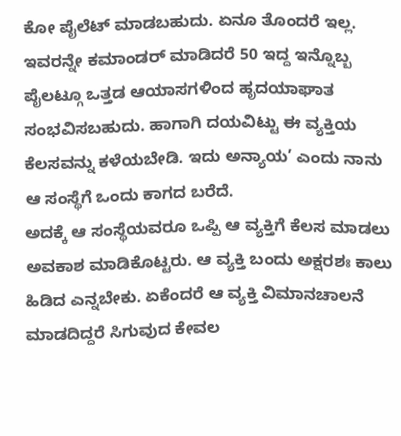ಕೋ ಪೈಲೆಟ್ ಮಾಡಬಹುದು. ಏನೂ ತೊಂದರೆ ಇಲ್ಲ. ಇವರನ್ನೇ ಕಮಾಂಡರ್ ಮಾಡಿದರೆ 50 ಇದ್ದ ಇನ್ನೊಬ್ಬ ಪೈಲಟ್ಗೂ ಒತ್ತಡ ಆಯಾಸಗಳಿಂದ ಹೃದಯಾಘಾತ ಸಂಭವಿಸಬಹುದು. ಹಾಗಾಗಿ ದಯವಿಟ್ಟು ಈ ವ್ಯಕ್ತಿಯ ಕೆಲಸವನ್ನು ಕಳೆಯಬೇಡಿ. ಇದು ಅನ್ಯಾಯ’ ಎಂದು ನಾನು ಆ ಸಂಸ್ಥೆಗೆ ಒಂದು ಕಾಗದ ಬರೆದೆ.
ಅದಕ್ಕೆ ಆ ಸಂಸ್ಥೆಯವರೂ ಒಪ್ಪಿ ಆ ವ್ಯಕ್ತಿಗೆ ಕೆಲಸ ಮಾಡಲು ಅವಕಾಶ ಮಾಡಿಕೊಟ್ಟರು. ಆ ವ್ಯಕ್ತಿ ಬಂದು ಅಕ್ಷರಶಃ ಕಾಲು ಹಿಡಿದ ಎನ್ನಬೇಕು. ಏಕೆಂದರೆ ಆ ವ್ಯಕ್ತಿ ವಿಮಾನಚಾಲನೆ ಮಾಡದಿದ್ದರೆ ಸಿಗುವುದ ಕೇವಲ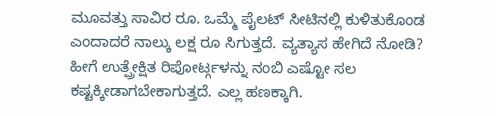ಮೂವತ್ತು ಸಾವಿರ ರೂ. ಒಮ್ಮೆ ಪೈಲಟ್ ಸೀಟಿನಲ್ಲಿ ಕುಳಿತುಕೊಂಡ ಎಂದಾದರೆ ನಾಲ್ಕು ಲಕ್ಷ ರೂ ಸಿಗುತ್ತದೆ. ವ್ಯತ್ಯಾಸ ಹೇಗಿದೆ ನೋಡಿ? ಹೀಗೆ ಉತ್ಪ್ರೇಕ್ಷಿತ ರಿಪೋರ್ಟ್ಗಳನ್ನು ನಂಬಿ ಎಷ್ಟೋ ಸಲ ಕಷ್ಟಕ್ಕೀಡಾಗಬೇಕಾಗುತ್ತದೆ. ಎಲ್ಲ ಹಣಕ್ಕಾಗಿ.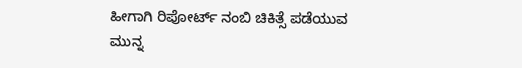ಹೀಗಾಗಿ ರಿಪೋರ್ಟ್ ನಂಬಿ ಚಿಕಿತ್ಸೆ ಪಡೆಯುವ ಮುನ್ನ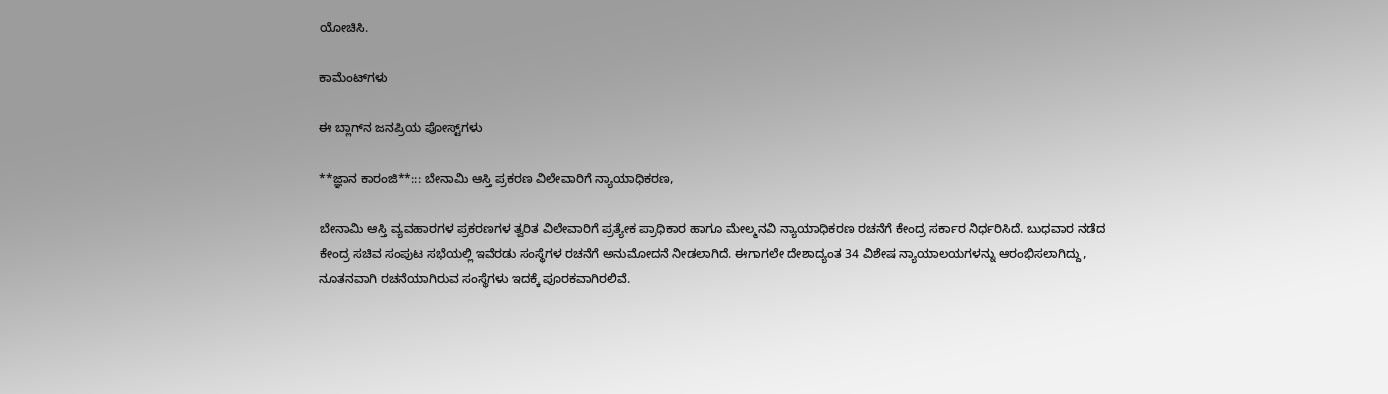ಯೋಚಿಸಿ.

ಕಾಮೆಂಟ್‌ಗಳು

ಈ ಬ್ಲಾಗ್‌ನ ಜನಪ್ರಿಯ ಪೋಸ್ಟ್‌ಗಳು

**ಜ್ಞಾನ ಕಾರಂಜಿ**::: ಬೇನಾಮಿ ಆಸ್ತಿ ಪ್ರಕರಣ ವಿಲೇವಾರಿಗೆ ನ್ಯಾಯಾಧಿಕರಣ,

ಬೇನಾಮಿ ಆಸ್ತಿ ವ್ಯವಹಾರಗಳ ಪ್ರಕರಣಗಳ ತ್ವರಿತ ವಿಲೇವಾರಿಗೆ ಪ್ರತ್ಯೇಕ ಪ್ರಾಧಿಕಾರ ಹಾಗೂ ಮೇಲ್ಮನವಿ ನ್ಯಾಯಾಧಿಕರಣ ರಚನೆಗೆ ಕೇಂದ್ರ ಸರ್ಕಾರ ನಿರ್ಧರಿಸಿದೆ. ಬುಧವಾರ ನಡೆದ ಕೇಂದ್ರ ಸಚಿವ ಸಂಪುಟ ಸಭೆಯಲ್ಲಿ ಇವೆರಡು ಸಂಸ್ಥೆಗಳ ರಚನೆಗೆ ಅನುಮೋದನೆ ನೀಡಲಾಗಿದೆ. ಈಗಾಗಲೇ ದೇಶಾದ್ಯಂತ 34 ವಿಶೇಷ ನ್ಯಾಯಾಲಯಗಳನ್ನು ಆರಂಭಿಸಲಾಗಿದ್ದು, ನೂತನವಾಗಿ ರಚನೆಯಾಗಿರುವ ಸಂಸ್ಥೆಗಳು ಇದಕ್ಕೆ ಪೂರಕವಾಗಿರಲಿವೆ.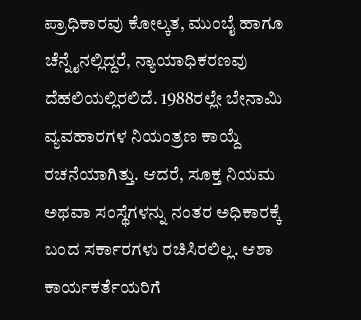ಪ್ರಾಧಿಕಾರವು ಕೋಲ್ಕತ, ಮುಂಬೈ ಹಾಗೂ ಚೆನ್ನೈನಲ್ಲಿದ್ದರೆ, ನ್ಯಾಯಾಧಿಕರಣವು ದೆಹಲಿಯಲ್ಲಿರಲಿದೆ. 1988ರಲ್ಲೇ ಬೇನಾಮಿ ವ್ಯವಹಾರಗಳ ನಿಯಂತ್ರಣ ಕಾಯ್ದೆ ರಚನೆಯಾಗಿತ್ತು. ಆದರೆ, ಸೂಕ್ತ ನಿಯಮ ಅಥವಾ ಸಂಸ್ಥೆಗಳನ್ನು ನಂತರ ಅಧಿಕಾರಕ್ಕೆ ಬಂದ ಸರ್ಕಾರಗಳು ರಚಿಸಿರಲಿಲ್ಲ. ಆಶಾ ಕಾರ್ಯಕರ್ತೆಯರಿಗೆ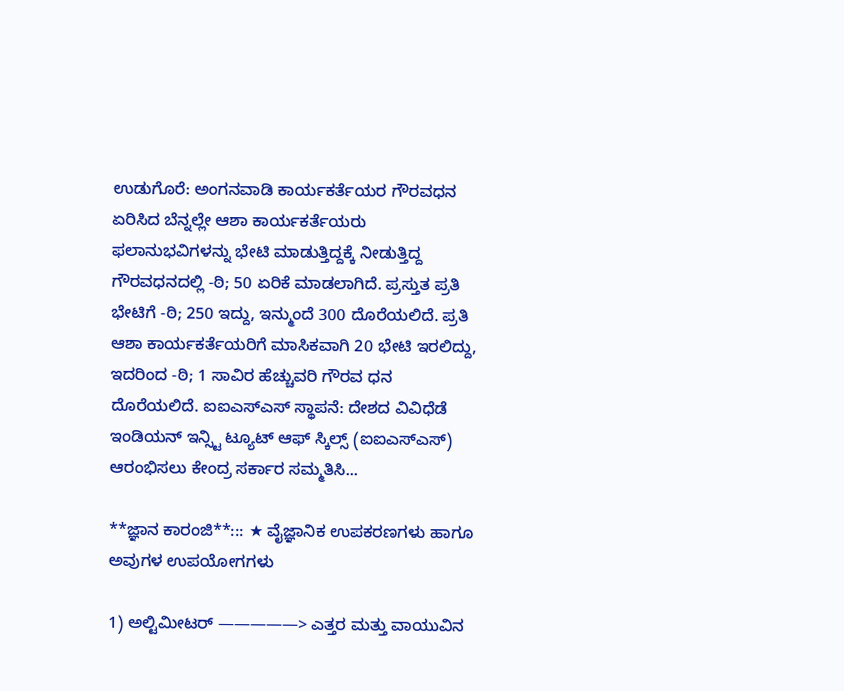ಉಡುಗೊರೆ: ಅಂಗನವಾಡಿ ಕಾರ್ಯಕರ್ತೆಯರ ಗೌರವಧನ ಏರಿಸಿದ ಬೆನ್ನಲ್ಲೇ ಆಶಾ ಕಾರ್ಯಕರ್ತೆಯರು ಫಲಾನುಭವಿಗಳನ್ನು ಭೇಟಿ ಮಾಡುತ್ತಿದ್ದಕ್ಕೆ ನೀಡುತ್ತಿದ್ದ ಗೌರವಧನದಲ್ಲಿ -ಠಿ; 50 ಏರಿಕೆ ಮಾಡಲಾಗಿದೆ. ಪ್ರಸ್ತುತ ಪ್ರತಿ ಭೇಟಿಗೆ -ಠಿ; 250 ಇದ್ದು, ಇನ್ಮುಂದೆ 300 ದೊರೆಯಲಿದೆ. ಪ್ರತಿ ಆಶಾ ಕಾರ್ಯಕರ್ತೆಯರಿಗೆ ಮಾಸಿಕವಾಗಿ 20 ಭೇಟಿ ಇರಲಿದ್ದು, ಇದರಿಂದ -ಠಿ; 1 ಸಾವಿರ ಹೆಚ್ಚುವರಿ ಗೌರವ ಧನ ದೊರೆಯಲಿದೆ. ಐಐಎಸ್ಎಸ್ ಸ್ಥಾಪನೆ: ದೇಶದ ವಿವಿಧೆಡೆ ಇಂಡಿಯನ್ ಇನ್ಸ್ಟಿ ಟ್ಯೂಟ್ ಆಫ್ ಸ್ಕಿಲ್ಸ್ (ಐಐಎಸ್ಎಸ್) ಆರಂಭಿಸಲು ಕೇಂದ್ರ ಸರ್ಕಾರ ಸಮ್ಮತಿಸಿ...

**ಜ್ಞಾನ ಕಾರಂಜಿ**::: ★ ವೈಜ್ಞಾನಿಕ ಉಪಕರಣಗಳು ಹಾಗೂ ಅವುಗಳ ಉಪಯೋಗಗಳು

1) ಅಲ್ಟಿಮೀಟರ್ —————> ಎತ್ತರ ಮತ್ತು ವಾಯುವಿನ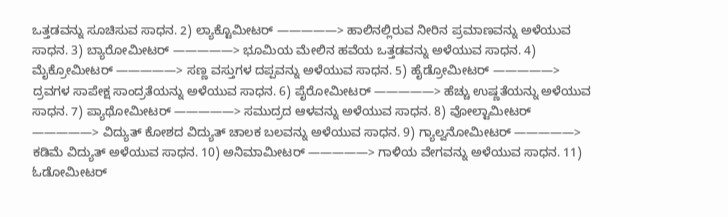ಒತ್ತಡವನ್ನು ಸೂಚಿಸುವ ಸಾಧನ. 2) ಲ್ಯಾಕ್ಟೊಮೀಟರ್ —————> ಹಾಲಿನಲ್ಲಿರುವ ನೀರಿನ ಪ್ರಮಾಣವನ್ನು ಅಳೆಯುವ ಸಾಧನ. 3) ಬ್ಯಾರೋಮೀಟರ್ —————> ಭೂಮಿಯ ಮೇಲಿನ ಹವೆಯ ಒತ್ತಡವನ್ನು ಅಳೆಯುವ ಸಾಧನ. 4) ಮೈಕ್ರೋಮೀಟರ್ —————> ಸಣ್ಣ ವಸ್ತುಗಳ ದಪ್ಪವನ್ನು ಅಳೆಯುವ ಸಾಧನ. 5) ಹೈಡ್ರೋಮೀಟರ್ —————> ದ್ರವಗಳ ಸಾಪೇಕ್ಷ ಸಾಂದ್ರತೆಯನ್ನು ಅಳೆಯುವ ಸಾಧನ. 6) ಪೈರೋಮೀಟರ್ —————> ಹೆಚ್ಚು ಉಷ್ಣತೆಯನ್ನು ಅಳೆಯುವ ಸಾಧನ. 7) ಪ್ಯಾಥೋಮೀಟರ್ —————> ಸಮುದ್ರದ ಆಳವನ್ನು ಅಳೆಯುವ ಸಾಧನ. 8) ವೋಲ್ಟಾಮೀಟರ್ —————> ವಿದ್ಯುತ್ ಕೋಶದ ವಿದ್ಯುತ್ ಚಾಲಕ ಬಲವನ್ನು ಅಳೆಯುವ ಸಾಧನ. 9) ಗ್ಯಾಲ್ವನೋಮೀಟರ್ —————> ಕಡಿಮೆ ವಿದ್ಯುತ್ ಅಳೆಯುವ ಸಾಧನ. 10) ಅನಿಮಾಮೀಟರ್ —————> ಗಾಳಿಯ ವೇಗವನ್ನು ಅಳೆಯುವ ಸಾಧನ. 11) ಓಡೋಮೀಟರ್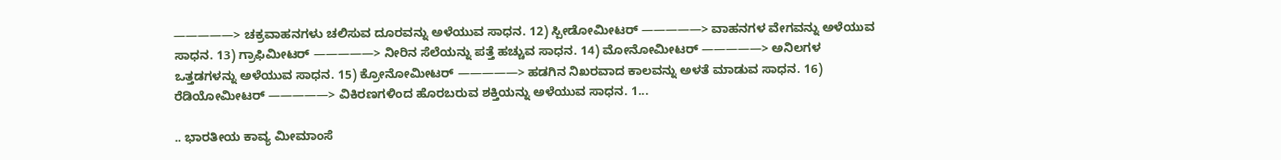—————> ಚಕ್ರವಾಹನಗಳು ಚಲಿಸುವ ದೂರವನ್ನು ಅಳೆಯುವ ಸಾಧನ. 12) ಸ್ಪೀಡೋಮೀಟರ್ —————> ವಾಹನಗಳ ವೇಗವನ್ನು ಅಳೆಯುವ ಸಾಧನ. 13) ಗ್ರಾಫಿಮೀಟರ್ —————> ನೀರಿನ ಸೆಲೆಯನ್ನು ಪತ್ತೆ ಹಚ್ಚುವ ಸಾಧನ. 14) ಮೋನೋಮೀಟರ್ —————> ಅನಿಲಗಳ ಒತ್ತಡಗಳನ್ನು ಅಳೆಯುವ ಸಾಧನ. 15) ಕ್ರೋನೋಮೀಟರ್ —————> ಹಡಗಿನ ನಿಖರವಾದ ಕಾಲವನ್ನು ಅಳತೆ ಮಾಡುವ ಸಾಧನ. 16) ರೆಡಿಯೋಮೀಟರ್ —————> ವಿಕಿರಣಗಳಿಂದ ಹೊರಬರುವ ಶಕ್ತಿಯನ್ನು ಅಳೆಯುವ ಸಾಧನ. 1...

.. ಭಾರತೀಯ ಕಾವ್ಯ ಮೀಮಾಂಸೆ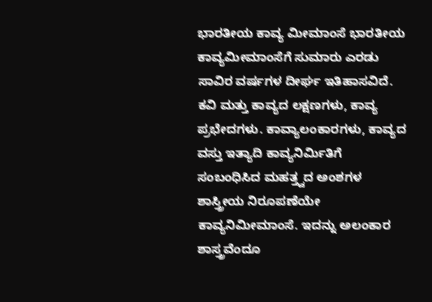ಭಾರತೀಯ ಕಾವ್ಯ ಮೀಮಾಂಸೆ ಭಾರತೀಯ ಕಾವ್ಯಮೀಮಾಂಸೆಗೆ ಸುಮಾರು ಎರಡು ಸಾವಿರ ವರ್ಷಗಳ ದೀರ್ಘ ಇತಿಹಾಸವಿದೆ. ಕವಿ ಮತ್ತು ಕಾವ್ಯದ ಲಕ್ಷಣಗಳು, ಕಾವ್ಯ ಪ್ರಭೇದಗಳು. ಕಾವ್ಯಾಲಂಕಾರಗಳು, ಕಾವ್ಯದ ವಸ್ತು ಇತ್ಯಾದಿ ಕಾವ್ಯನಿರ್ಮಿತಿಗೆ ಸಂಬಂಧಿಸಿದ ಮಹತ್ತ್ವದ ಅಂಶಗಳ ಶಾಸ್ತ್ರೀಯ ನಿರೂಪಣೆಯೇ ಕಾವ್ಯನಿಮೀಮಾಂಸೆ. ಇದನ್ನು ಅಲಂಕಾರ ಶಾಸ್ತ್ರವೆಂದೂ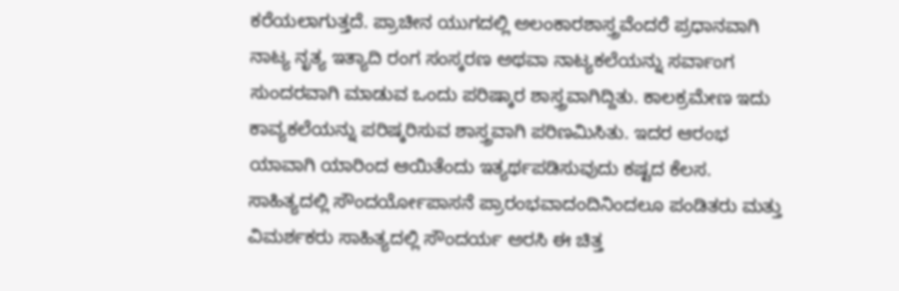ಕರೆಯಲಾಗುತ್ತದೆ. ಪ್ರಾಚೀನ ಯುಗದಲ್ಲಿ ಅಲಂಕಾರಶಾಸ್ತ್ರವೆಂದರೆ ಪ್ರಧಾನವಾಗಿ ನಾಟ್ಯ ನೃತ್ಯ ಇತ್ಯಾದಿ ರಂಗ ಸಂಸ್ಕರಣ ಅಥವಾ ನಾಟ್ಯಕಲೆಯನ್ನು ಸರ್ವಾಂಗ ಸುಂದರವಾಗಿ ಮಾಡುವ ಒಂದು ಪರಿಷ್ಕಾರ ಶಾಸ್ತ್ರವಾಗಿದ್ದಿತು. ಕಾಲಕ್ರಮೇಣ ಇದು ಕಾವ್ಯಕಲೆಯನ್ನು ಪರಿಷ್ಕರಿಸುವ ಶಾಸ್ತ್ರವಾಗಿ ಪರಿಣಮಿಸಿತು. ಇದರ ಆರಂಭ ಯಾವಾಗಿ ಯಾರಿಂದ ಆಯಿತೆಂದು ಇತ್ಯರ್ಥಪಡಿಸುವುದು ಕಷ್ಟದ ಕೆಲಸ. ಸಾಹಿತ್ಯದಲ್ಲಿ ಸೌಂದರ್ಯೋಪಾಸನೆ ಪ್ರಾರಂಭವಾದಂದಿನಿಂದಲೂ ಪಂಡಿತರು ಮತ್ತು ವಿಮರ್ಶಕರು ಸಾಹಿತ್ಯದಲ್ಲಿ ಸೌಂದರ್ಯ ಅರಸಿ ಈ ಚಿತ್ತ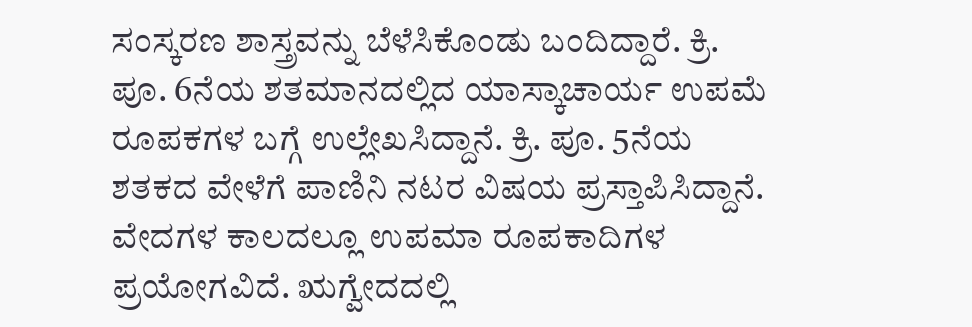ಸಂಸ್ಕರಣ ಶಾಸ್ತ್ರವನ್ನು ಬೆಳೆಸಿಕೊಂಡು ಬಂದಿದ್ದಾರೆ. ಕ್ರಿ. ಪೂ. 6ನೆಯ ಶತಮಾನದಲ್ಲಿದ ಯಾಸ್ಕಾಚಾರ್ಯ ಉಪಮೆ ರೂಪಕಗಳ ಬಗ್ಗೆ ಉಲ್ಲೇಖಸಿದ್ದಾನೆ. ಕ್ರಿ. ಪೂ. 5ನೆಯ ಶತಕದ ವೇಳೆಗೆ ಪಾಣಿನಿ ನಟರ ವಿಷಯ ಪ್ರಸ್ತಾಪಿಸಿದ್ದಾನೆ. ವೇದಗಳ ಕಾಲದಲ್ಲೂ ಉಪಮಾ ರೂಪಕಾದಿಗಳ ಪ್ರಯೋಗವಿದೆ. ಋಗ್ವೇದದಲ್ಲಿ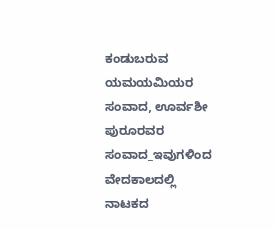ಕಂಡುಬರುವ ಯಮಯಮಿಯರ ಸಂವಾದ, ಊರ್ವಶೀ ಪುರೂರವರ ಸಂವಾದ_ಇವುಗಳಿಂದ ವೇದಕಾಲದಲ್ಲಿ ನಾಟಕದ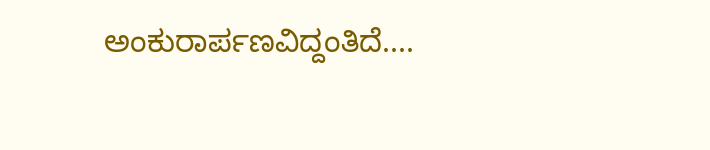ಅಂಕುರಾರ್ಪಣವಿದ್ದಂತಿದೆ....